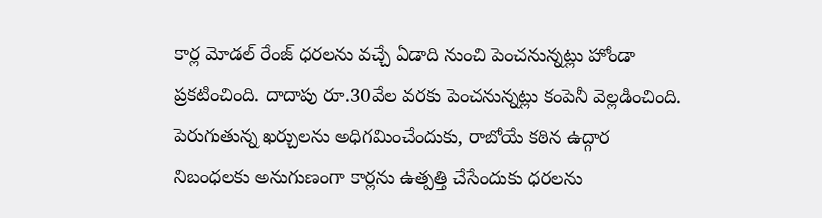కార్ల మోడల్ రేంజ్ ధరలను వచ్చే ఏడాది నుంచి పెంచనున్నట్లు హోండా ప్రకటించింది. దాదాపు రూ.30వేల వరకు పెంచనున్నట్లు కంపెనీ వెల్లడించింది. పెరుగుతున్న ఖర్చులను అధిగమించేందుకు, రాబోయే కఠిన ఉద్గార నిబంధలకు అనుగుణంగా కార్లను ఉత్పత్తి చేసేందుకు ధరలను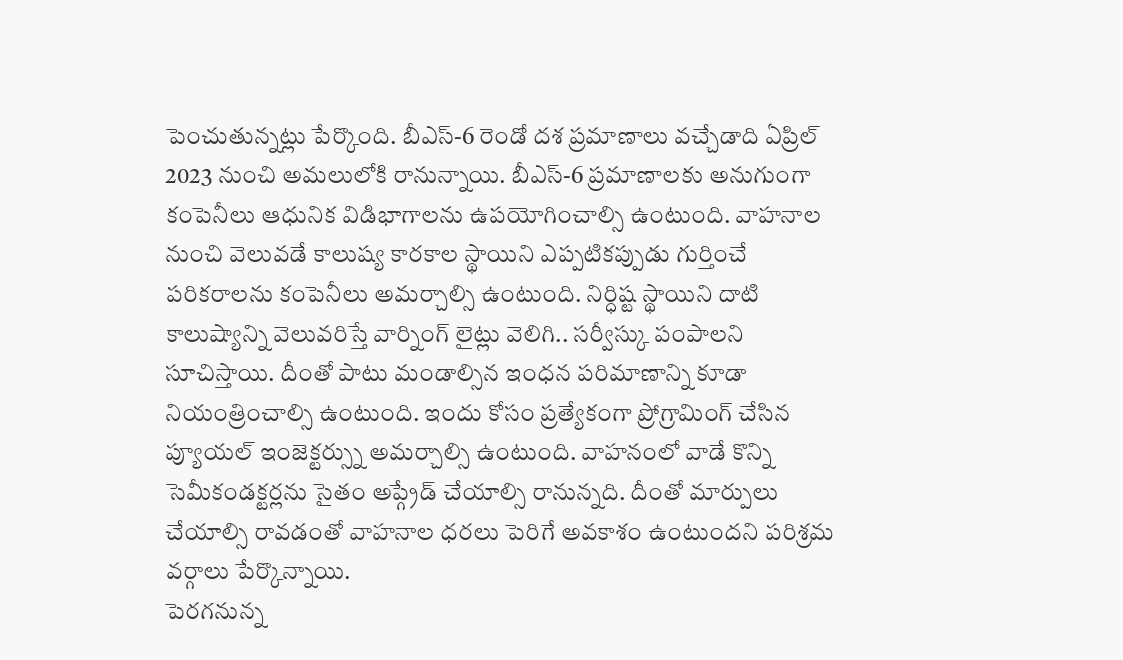పెంచుతున్నట్లు పేర్కొంది. బీఎస్-6 రెండో దశ ప్రమాణాలు వచ్చేడాది ఏప్రిల్ 2023 నుంచి అమలులోకి రానున్నాయి. బీఎస్-6 ప్రమాణాలకు అనుగుంగా కంపెనీలు ఆధునిక విడిభాగాలను ఉపయోగించాల్సి ఉంటుంది. వాహనాల నుంచి వెలువడే కాలుష్య కారకాల స్థాయిని ఎప్పటికప్పుడు గుర్తించే పరికరాలను కంపెనీలు అమర్చాల్సి ఉంటుంది. నిర్ధిష్ట స్థాయిని దాటి కాలుష్యాన్ని వెలువరిస్తే వార్నింగ్ లైట్లు వెలిగి.. సర్వీస్కు పంపాలని సూచిస్తాయి. దీంతో పాటు మండాల్సిన ఇంధన పరిమాణాన్ని కూడా నియంత్రించాల్సి ఉంటుంది. ఇందు కోసం ప్రత్యేకంగా ప్రోగ్రామింగ్ చేసిన ప్యూయల్ ఇంజెక్టర్స్ను అమర్చాల్సి ఉంటుంది. వాహనంలో వాడే కొన్ని సెమీకండక్టర్లను సైతం అప్గ్రేడ్ చేయాల్సి రానున్నది. దీంతో మార్పులు చేయాల్సి రావడంతో వాహనాల ధరలు పెరిగే అవకాశం ఉంటుందని పరిశ్రమ వర్గాలు పేర్కొన్నాయి.
పెరగనున్న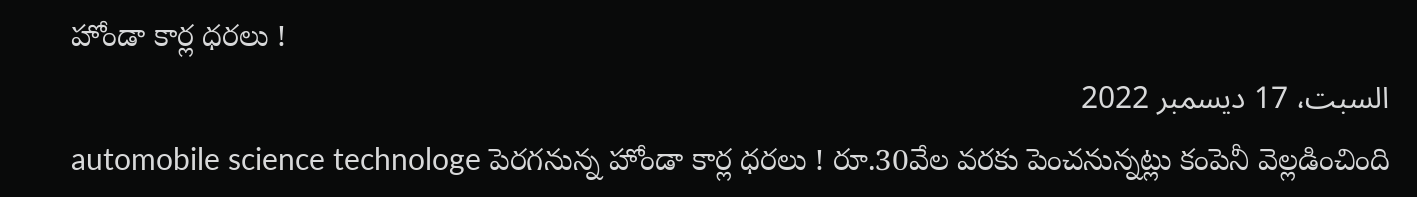హోండా కార్ల ధరలు !
السبت، 17 ديسمبر 2022
automobile science technologe పెరగనున్న హోండా కార్ల ధరలు ! రూ.30వేల వరకు పెంచనున్నట్లు కంపెనీ వెల్లడించింది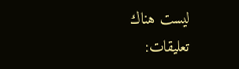ليست هناك تعليقات: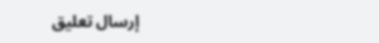إرسال تعليق